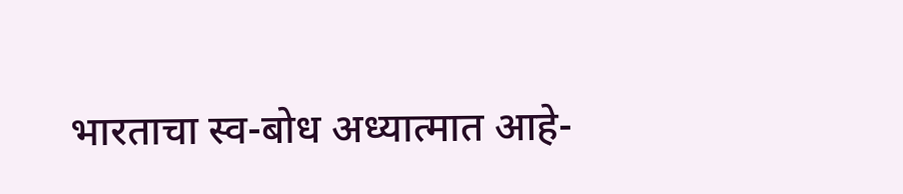भारताचा स्व-बोध अध्यात्मात आहे-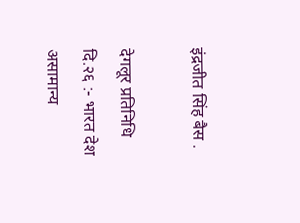इंद्रजीत सिंह बैस .

देगलूर प्रतिनिधि दि.२६ :- भारत देश असामान्य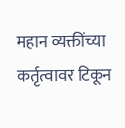महान व्यक्तींच्या कर्तृत्वावर टिकून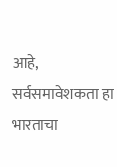आहे, सर्वसमावेशकता हा भारताचा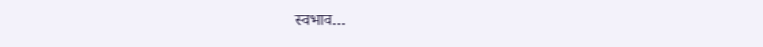स्वभाव…